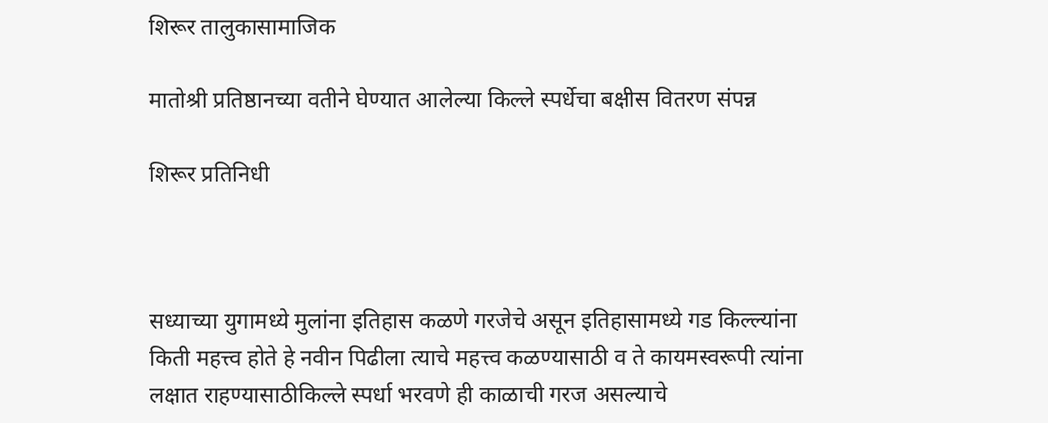शिरूर तालुकासामाजिक

मातोश्री प्रतिष्ठानच्या वतीने घेण्यात आलेल्या किल्ले स्पर्धेचा बक्षीस वितरण संपन्न

शिरूर प्रतिनिधी



सध्याच्या युगामध्ये मुलांना इतिहास कळणे गरजेचे असून इतिहासामध्ये गड किल्ल्यांना किती महत्त्व होते हे नवीन पिढीला त्याचे महत्त्व कळण्यासाठी व ते कायमस्वरूपी त्यांना लक्षात राहण्यासाठीकिल्ले स्पर्धा भरवणे ही काळाची गरज असल्याचे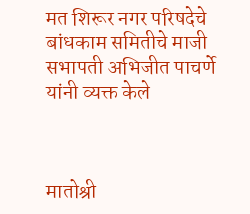मत शिरूर नगर परिषदेचे बांधकाम समितीचे माजी सभापती अभिजीत पाचर्णे यांनी व्यक्त केले



मातोश्री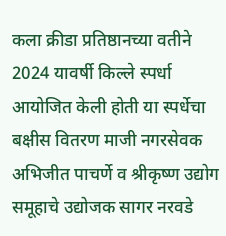कला क्रीडा प्रतिष्ठानच्या वतीने 2024 यावर्षी किल्ले स्पर्धा आयोजित केली होती या स्पर्धेचा बक्षीस वितरण माजी नगरसेवक अभिजीत पाचर्णे व श्रीकृष्ण उद्योग समूहाचे उद्योजक सागर नरवडे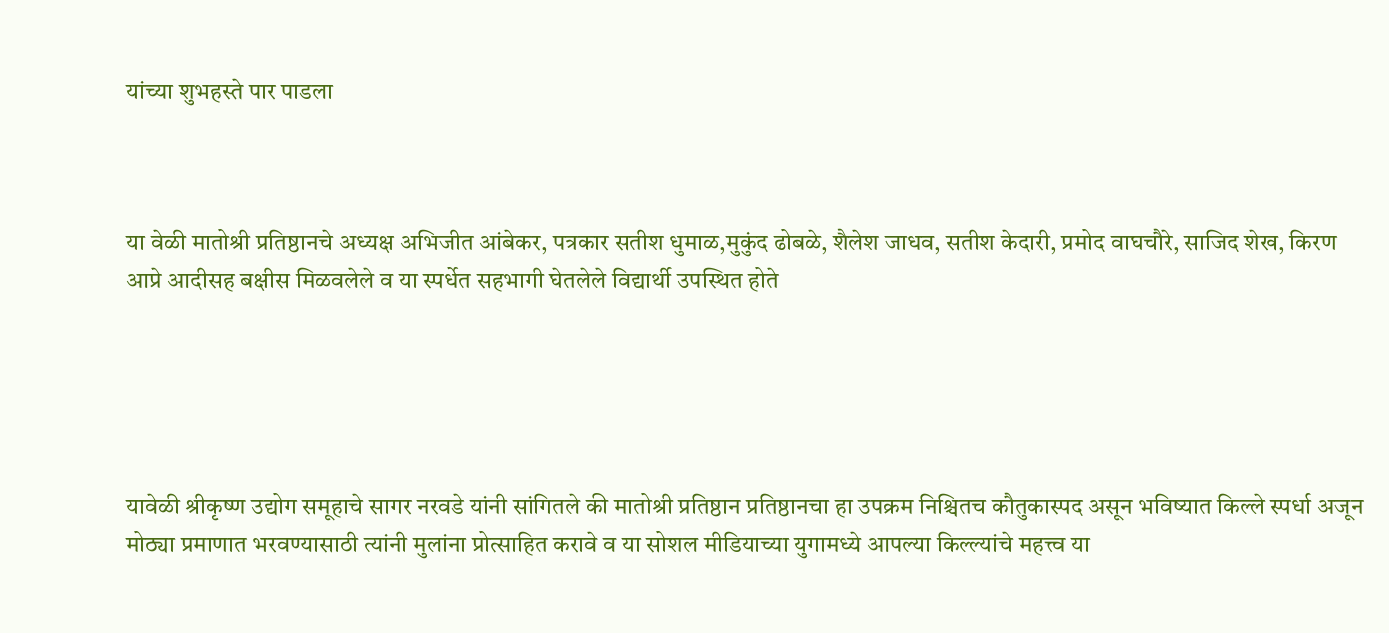यांच्या शुभहस्ते पार पाडला



या वेळी मातोश्री प्रतिष्ठानचे अध्यक्ष अभिजीत आंबेकर, पत्रकार सतीश धुमाळ,मुकुंद ढोबळे, शैलेश जाधव, सतीश केदारी, प्रमोद वाघचौरे, साजिद शेख, किरण आप्रे आदीसह बक्षीस मिळवलेले व या स्पर्धेत सहभागी घेतलेले विद्यार्थी उपस्थित होते





यावेळी श्रीकृष्ण उद्योग समूहाचे सागर नरवडे यांनी सांगितले की मातोश्री प्रतिष्ठान प्रतिष्ठानचा हा उपक्रम निश्चितच कौतुकास्पद असून भविष्यात किल्ले स्पर्धा अजून मोठ्या प्रमाणात भरवण्यासाठी त्यांनी मुलांना प्रोत्साहित करावे व या सोशल मीडियाच्या युगामध्ये आपल्या किल्ल्यांचे महत्त्व या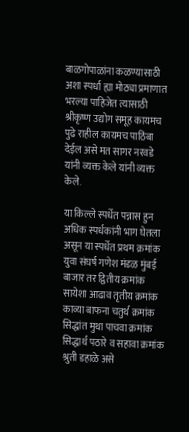बाळगोपाळांना कळण्यासाठी अशा स्पर्धा ह्या मोठ्या प्रमाणात भरल्या पाहिजेत त्यासाठी श्रीकृष्ण उद्योग समूह कायमच पुढे राहील कायमच पाठिंबा देईल असे मत सागर नरवडे यांनी व्यक्त केले यांनी व्यक्त केले.

या किल्ले स्पर्धेत पन्नास हुन अधिक स्पर्धकांनी भाग घेतला असून या स्पर्धेत प्रथम क्रमांक युवा संघर्ष गणेश मंडळ मुंबई बाजार तर द्वितीय क्रमांक सायेशा आढाव तृतीय क्रमांक काव्या बाफना चतुर्थ क्रमांक सिद्धांत मुथा पाचवा क्रमांक सिद्धार्थ पठारे व सहावा क्रमांक श्रुती डहाळे असे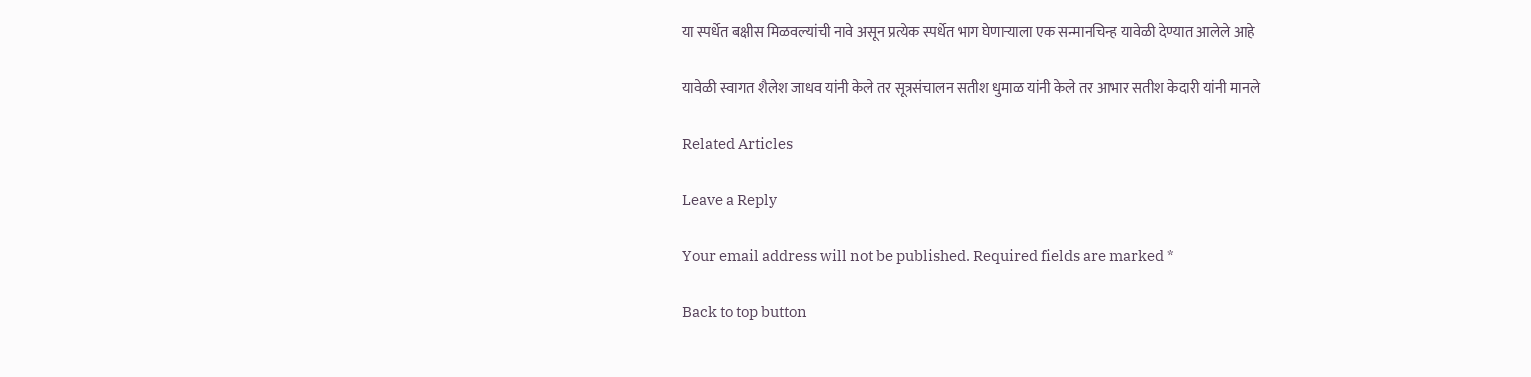या स्पर्धेत बक्षीस मिळवल्यांची नावे असून प्रत्येक स्पर्धेत भाग घेणाऱ्याला एक सन्मानचिन्ह यावेळी देण्यात आलेले आहे

यावेळी स्वागत शैलेश जाधव यांनी केले तर सूत्रसंचालन सतीश धुमाळ यांनी केले तर आभार सतीश केदारी यांनी मानले

Related Articles

Leave a Reply

Your email address will not be published. Required fields are marked *

Back to top button